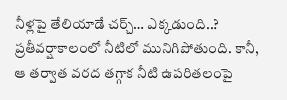నీళ్లపై తేలియాడే చర్చ్… ఎక్కడుంది..?
ప్రతీవర్షాకాలంలో నీటిలో మునిగిపోతుంది. కానీ, ఆ తర్వాత వరద తగ్గాక నీటి ఉపరితలంపై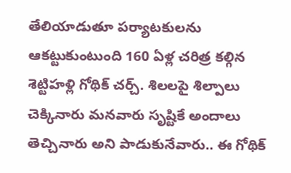తేలియాడుతూ పర్యాటకులను ఆకట్టుకుంటుంది 160 ఏళ్ల చరిత్ర కల్గిన శెట్టిహళ్లి గోథిక్ చర్చ్. శిలలపై శిల్పాలు చెక్కినారు మనవారు సృష్టికే అందాలు తెచ్చినారు అని పాడుకునేవారు.. ఈ గోథిక్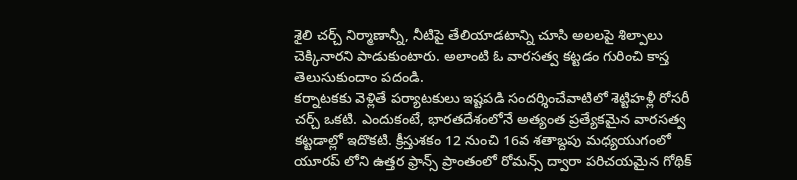శైలి చర్చ్ నిర్మాణాన్నీ, నీటిపై తేలియాడటాన్ని చూసి అలలపై శిల్పాలు చెక్కినారని పాడుకుంటారు. అలాంటి ఓ వారసత్వ కట్టడం గురించి కాస్త తెలుసుకుందాం పదండి.
కర్నాటకకు వెళ్లితే పర్యాటకులు ఇష్టపడి సందర్శించేవాటిలో శెట్టిహళ్లీ రోసరీ చర్చ్ ఒకటి. ఎందుకంటే, భారతదేశంలోనే అత్యంత ప్రత్యేకమైన వారసత్వ కట్టడాల్లో ఇదొకటి. క్రీస్తుశకం 12 నుంచి 16వ శతాబ్దపు మధ్యయుగంలో యూరప్ లోని ఉత్తర ఫ్రాన్స్ ప్రాంతంలో రోమన్స్ ద్వారా పరిచయమైన గోథిక్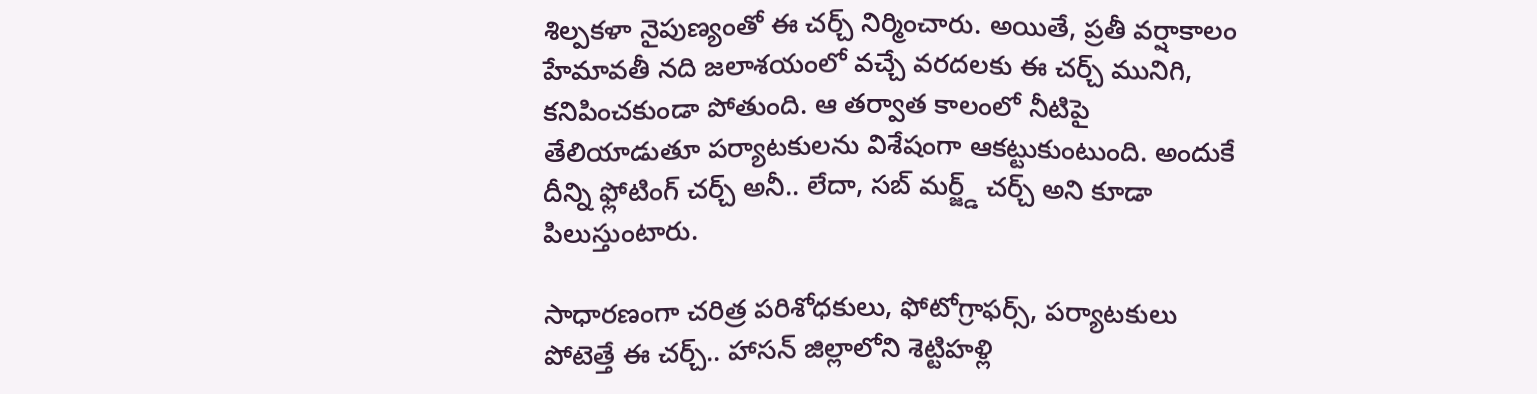శిల్పకళా నైపుణ్యంతో ఈ చర్చ్ నిర్మించారు. అయితే, ప్రతీ వర్షాకాలం హేమావతీ నది జలాశయంలో వచ్చే వరదలకు ఈ చర్చ్ మునిగి, కనిపించకుండా పోతుంది. ఆ తర్వాత కాలంలో నీటిపై తేలియాడుతూ పర్యాటకులను విశేషంగా ఆకట్టుకుంటుంది. అందుకే దీన్ని ఫ్లోటింగ్ చర్చ్ అనీ.. లేదా, సబ్ మర్జ్డ్ చర్చ్ అని కూడా పిలుస్తుంటారు.

సాధారణంగా చరిత్ర పరిశోధకులు, ఫోటోగ్రాఫర్స్, పర్యాటకులు పోటెత్తే ఈ చర్చ్.. హాసన్ జిల్లాలోని శెట్టిహళ్లి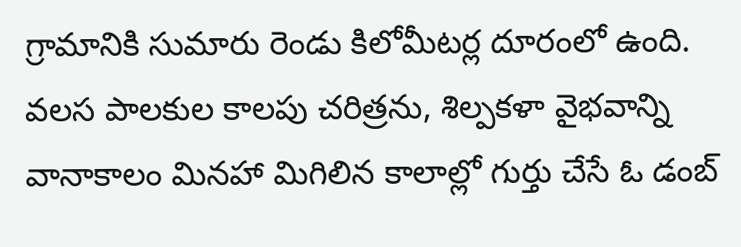గ్రామానికి సుమారు రెండు కిలోమీటర్ల దూరంలో ఉంది. వలస పాలకుల కాలపు చరిత్రను, శిల్పకళా వైభవాన్ని వానాకాలం మినహా మిగిలిన కాలాల్లో గుర్తు చేసే ఓ డంబ్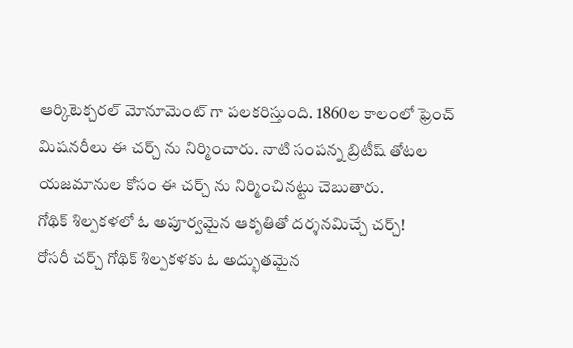ఆర్కిటెక్చరల్ మోనూమెంట్ గా పలకరిస్తుంది. 1860ల కాలంలో ఫ్రెంచ్ మిషనరీలు ఈ చర్చ్ ను నిర్మించారు. నాటి సంపన్న బ్రిటీష్ తోటల యజమానుల కోసం ఈ చర్చ్ ను నిర్మించినట్టు చెబుతారు.
గోథిక్ శిల్పకళలో ఓ అపూర్వమైన ఆకృతితో దర్శనమిచ్చే చర్చ్!
రోసరీ చర్చ్ గోథిక్ శిల్పకళకు ఓ అద్భుతమైన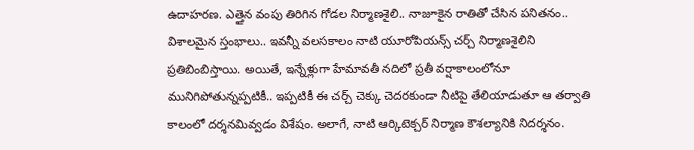ఉదాహరణ. ఎత్తైన వంపు తిరిగిన గోడల నిర్మాణశైలి.. నాజూకైన రాతితో చేసిన పనితనం.. విశాలమైన స్తంభాలు.. ఇవన్నీ వలసకాలం నాటి యూరోపియన్స్ చర్చ్ నిర్మాణశైలిని ప్రతిబింబిస్తాయి. అయితే, ఇన్నేళ్లుగా హేమావతీ నదిలో ప్రతీ వర్షాకాలంలోనూ మునిగిపోతున్నప్పటికీ.. ఇప్పటికీ ఈ చర్చ్ చెక్కు చెదరకుండా నీటిపై తేలియాడుతూ ఆ తర్వాతి కాలంలో దర్శనమివ్వడం విశేషం. అలాగే, నాటి ఆర్కిటెక్చర్ నిర్మాణ కౌశల్యానికి నిదర్శనం.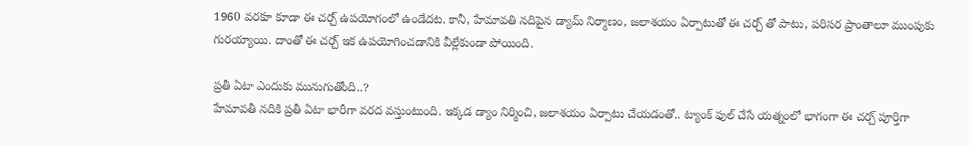1960 వరకూ కూడా ఈ చర్చ్ ఉపయోగంలో ఉండేదట. కానీ, హేమావతి నదిపైన డ్యామ్ నిర్మాణం, జలాశయం ఏర్పాటుతో ఈ చర్చ్ తో పాటు, పరిసర ప్రాంతాలూ ముంపుకు గురయ్యాయి. దాంతో ఈ చర్చ్ ఇక ఉపయోగించడానికి వీల్లేకుండా పోయింది.

ప్రతీ ఏటా ఎందుకు మునుగుతోంది..?
హేమావతీ నదికి ప్రతీ ఏటా భారీగా వరద వస్తుంటుంది. ఇక్కడ డ్యాం నిర్మించి, జలాశయం ఏర్పాటు చేయడంతో.. ట్యాంక్ ఫుల్ చేసే యత్నంలో భాగంగా ఈ చర్చ్ పూర్తిగా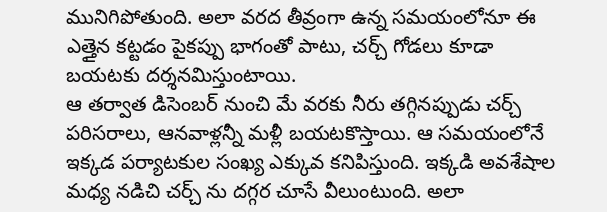మునిగిపోతుంది. అలా వరద తీవ్రంగా ఉన్న సమయంలోనూ ఈ ఎత్తైన కట్టడం పైకప్పు భాగంతో పాటు, చర్చ్ గోడలు కూడా బయటకు దర్శనమిస్తుంటాయి.
ఆ తర్వాత డిసెంబర్ నుంచి మే వరకు నీరు తగ్గినప్పుడు చర్చ్ పరిసరాలు, ఆనవాళ్లన్నీ మళ్లీ బయటకొస్తాయి. ఆ సమయంలోనే ఇక్కడ పర్యాటకుల సంఖ్య ఎక్కువ కనిపిస్తుంది. ఇక్కడి అవశేషాల మధ్య నడిచి చర్చ్ ను దగ్గర చూసే వీలుంటుంది. అలా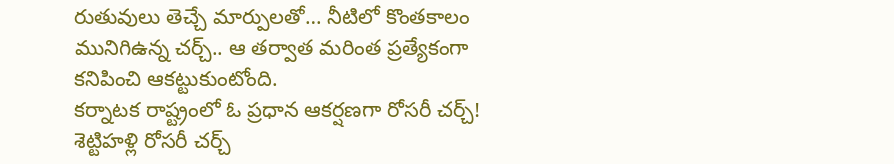రుతువులు తెచ్చే మార్పులతో… నీటిలో కొంతకాలం మునిగిఉన్న చర్చ్.. ఆ తర్వాత మరింత ప్రత్యేకంగా కనిపించి ఆకట్టుకుంటోంది.
కర్నాటక రాష్ట్రంలో ఓ ప్రధాన ఆకర్షణగా రోసరీ చర్చ్!
శెట్టిహళ్లి రోసరీ చర్చ్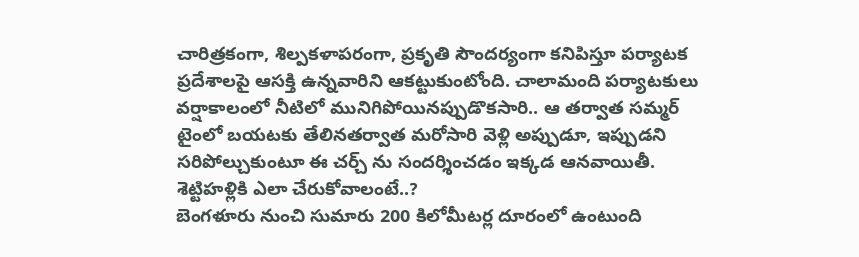చారిత్రకంగా, శిల్పకళాపరంగా, ప్రకృతి సౌందర్యంగా కనిపిస్తూ పర్యాటక ప్రదేశాలపై ఆసక్తి ఉన్నవారిని ఆకట్టుకుంటోంది. చాలామంది పర్యాటకులు వర్షాకాలంలో నీటిలో మునిగిపోయినప్పుడొకసారి.. ఆ తర్వాత సమ్మర్ టైంలో బయటకు తేలినతర్వాత మరోసారి వెళ్లి అప్పుడూ, ఇప్పుడని సరిపోల్చుకుంటూ ఈ చర్చ్ ను సందర్శించడం ఇక్కడ ఆనవాయితీ.
శెట్టిహళ్లికి ఎలా చేరుకోవాలంటే..?
బెంగళూరు నుంచి సుమారు 200 కిలోమీటర్ల దూరంలో ఉంటుంది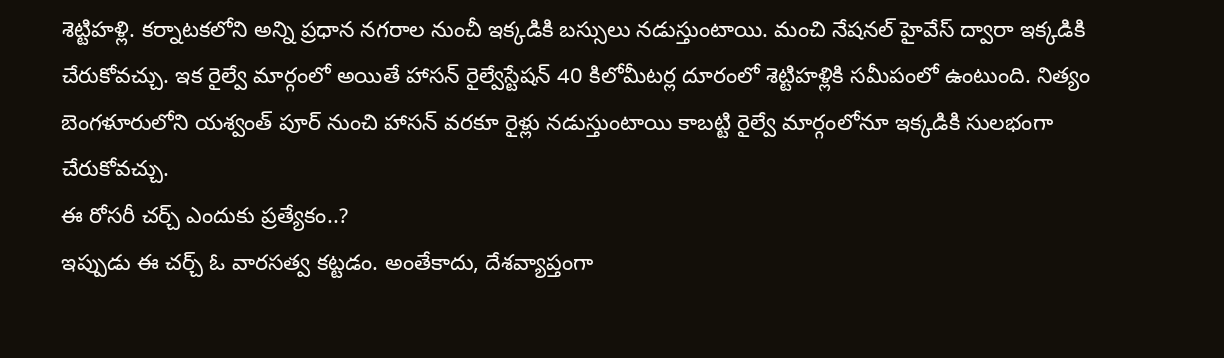శెట్టిహళ్లి. కర్నాటకలోని అన్ని ప్రధాన నగరాల నుంచీ ఇక్కడికి బస్సులు నడుస్తుంటాయి. మంచి నేషనల్ హైవేస్ ద్వారా ఇక్కడికి చేరుకోవచ్చు. ఇక రైల్వే మార్గంలో అయితే హాసన్ రైల్వేస్టేషన్ 40 కిలోమీటర్ల దూరంలో శెట్టిహళ్లికి సమీపంలో ఉంటుంది. నిత్యం బెంగళూరులోని యశ్వంత్ పూర్ నుంచి హాసన్ వరకూ రైళ్లు నడుస్తుంటాయి కాబట్టి రైల్వే మార్గంలోనూ ఇక్కడికి సులభంగా చేరుకోవచ్చు.
ఈ రోసరీ చర్చ్ ఎందుకు ప్రత్యేకం..?
ఇప్పుడు ఈ చర్చ్ ఓ వారసత్వ కట్టడం. అంతేకాదు, దేశవ్యాప్తంగా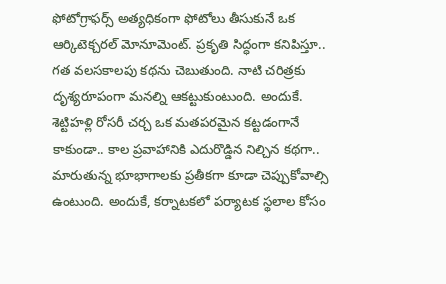ఫోటోగ్రాఫర్స్ అత్యధికంగా ఫోటోలు తీసుకునే ఒక ఆర్కిటెక్చరల్ మోనూమెంట్. ప్రకృతి సిద్ధంగా కనిపిస్తూ.. గత వలసకాలపు కథను చెబుతుంది. నాటి చరిత్రకు దృశ్యరూపంగా మనల్ని ఆకట్టుకుంటుంది. అందుకే. శెట్టిహళ్లి రోసరీ చర్చ ఒక మతపరమైన కట్టడంగానే కాకుండా.. కాల ప్రవాహానికి ఎదురొడ్డిన నిల్చిన కథగా.. మారుతున్న భూభాగాలకు ప్రతీకగా కూడా చెప్పుకోవాల్సి ఉంటుంది. అందుకే, కర్నాటకలో పర్యాటక స్థలాల కోసం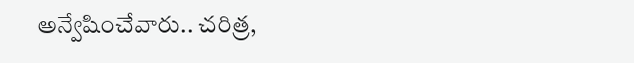అన్వేషించేవారు.. చరిత్ర,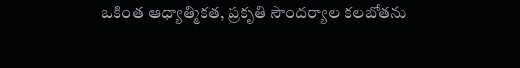ఒకింత ఆధ్యాత్మికత, ప్రకృతి సౌందర్యాల కలబోతను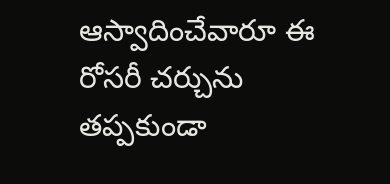ఆస్వాదించేవారూ ఈ రోసరీ చర్చును తప్పకుండా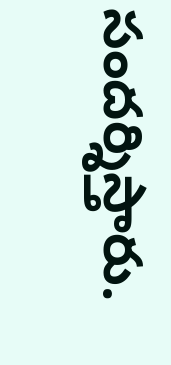సందర్శిస్తారు.